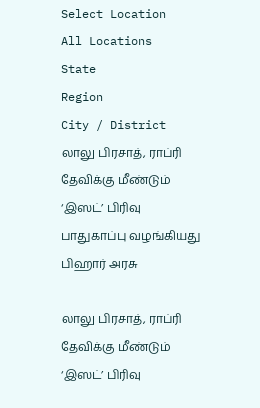Select Location
All Locations
State
Region
City / District
லாலு பிரசாத், ராப்ரி தேவிக்கு மீண்டும் ‘இஸட்’ பிரிவு பாதுகாப்பு வழங்கியது பிஹார் அரசு

லாலு பிரசாத், ராப்ரி தேவிக்கு மீண்டும் ‘இஸட்’ பிரிவு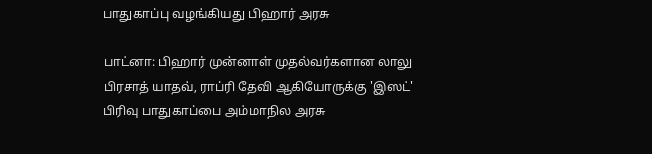பாதுகாப்பு வழங்கியது பிஹார் அரசு

பாட்னா: பிஹார் முன்னாள் முதல்வர்களான லாலு பிரசாத் யாதவ், ராப்ரி தேவி ஆகியோருக்கு 'இஸட்' பிரிவு பாதுகாப்பை அம்மாநில அரசு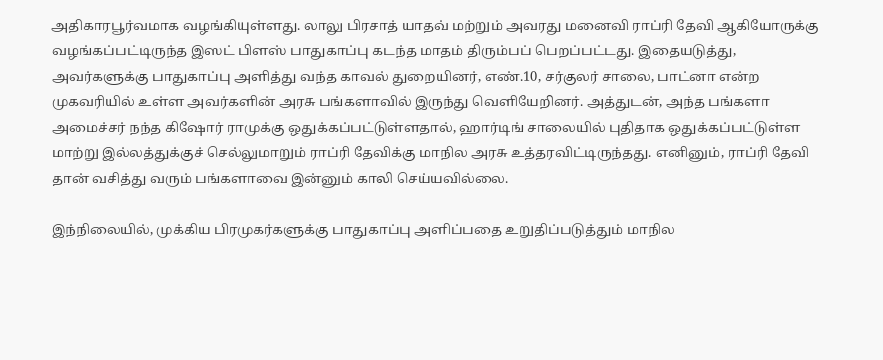அதிகாரபூர்வமாக வழங்கியுள்ளது. லாலு பிரசாத் யாதவ் மற்றும் அவரது மனைவி ராப்ரி தேவி ஆகியோருக்கு வழங்கப்பட்டிருந்த இஸட் பிளஸ் பாதுகாப்பு கடந்த மாதம் திரும்பப் பெறப்பட்டது. இதையடுத்து, அவர்களுக்கு பாதுகாப்பு அளித்து வந்த காவல் துறையினர், எண்.10, சர்குலர் சாலை, பாட்னா என்ற முகவரியில் உள்ள அவர்களின் அரசு பங்களாவில் இருந்து வெளியேறினர். அத்துடன், அந்த பங்களா அமைச்சர் நந்த கிஷோர் ராமுக்கு ஒதுக்கப்பட்டுள்ளதால், ஹார்டிங் சாலையில் புதிதாக ஒதுக்கப்பட்டுள்ள மாற்று இல்லத்துக்குச் செல்லுமாறும் ராப்ரி தேவிக்கு மாநில அரசு உத்தரவிட்டிருந்தது. எனினும், ராப்ரி தேவி தான் வசித்து வரும் பங்களாவை இன்னும் காலி செய்யவில்லை.

இந்நிலையில், முக்கிய பிரமுகர்களுக்கு பாதுகாப்பு அளிப்பதை உறுதிப்படுத்தும் மாநில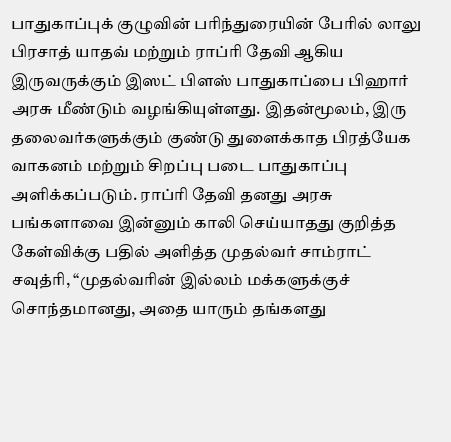பாதுகாப்புக் குழுவின் பரிந்துரையின் பேரில் லாலு பிரசாத் யாதவ் மற்றும் ராப்ரி தேவி ஆகிய இருவருக்கும் இஸட் பிளஸ் பாதுகாப்பை பிஹார் அரசு மீண்டும் வழங்கியுள்ளது. இதன்மூலம், இரு தலைவர்களுக்கும் குண்டு துளைக்காத பிரத்யேக வாகனம் மற்றும் சிறப்பு படை பாதுகாப்பு அளிக்கப்படும். ராப்ரி தேவி தனது அரசு பங்களாவை இன்னும் காலி செய்யாதது குறித்த கேள்விக்கு பதில் அளித்த முதல்வர் சாம்ராட் சவுத்ரி, “முதல்வரின் இல்லம் மக்களுக்குச் சொந்தமானது, அதை யாரும் தங்களது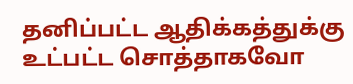தனிப்பட்ட ஆதிக்கத்துக்கு உட்பட்ட சொத்தாகவோ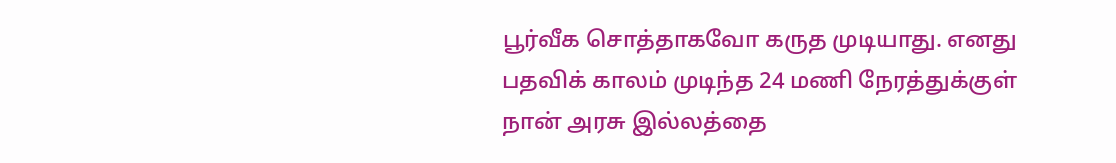பூர்வீக சொத்தாகவோ கருத முடியாது. எனது பதவிக் காலம் முடிந்த 24 மணி நேரத்துக்குள் நான் அரசு இல்லத்தை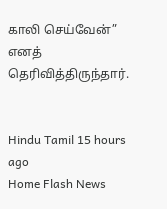காலி செய்வேன்” எனத் தெரிவித்திருந்தார்.


Hindu Tamil 15 hours ago
Home Flash News